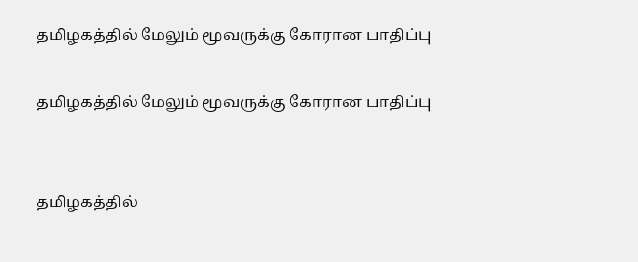தமிழகத்தில் மேலும் மூவருக்கு கோரான பாதிப்பு

தமிழகத்தில் மேலும் மூவருக்கு கோரான பாதிப்பு


தமிழகத்தில்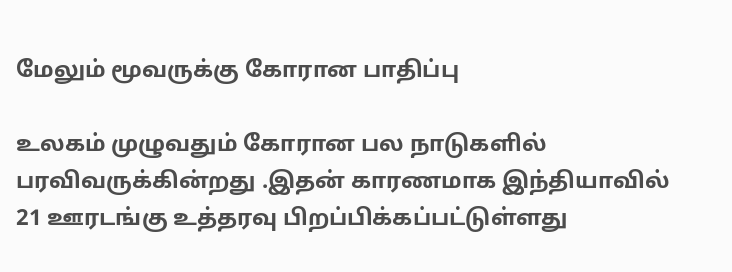மேலும் மூவருக்கு கோரான பாதிப்பு

உலகம் முழுவதும் கோரான பல நாடுகளில் பரவிவருக்கின்றது .இதன் காரணமாக இந்தியாவில் 21 ஊரடங்கு உத்தரவு பிறப்பிக்கப்பட்டுள்ளது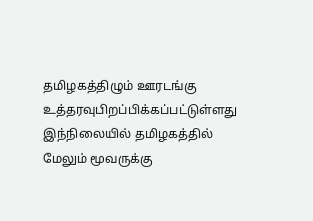தமிழகத்திழும் ஊரடங்கு உத்தரவுபிறப்பிக்கப்பட்டுள்ளது இந்நிலையில் தமிழகத்தில் மேலும் மூவருக்கு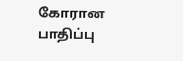கோரான பாதிப்பு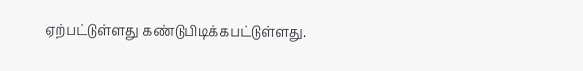ஏற்பட்டுள்ளது கண்டுபிடிக்கபட்டுள்ளது.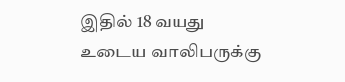இதில் 18 வயது உடைய வாலிபருக்கு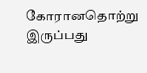கோரானதொற்று இருப்பது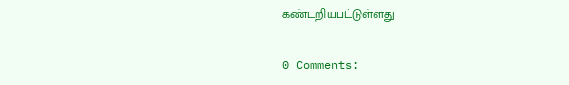கண்டறியபட்டுள்ளது

0 Comments: